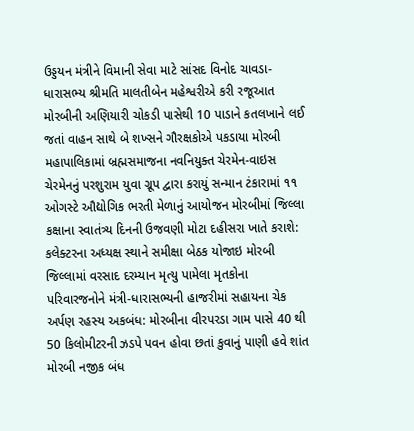ઉડ્ડયન મંત્રીને વિમાની સેવા માટે સાંસદ વિનોદ ચાવડા-ધારાસભ્ય શ્રીમતિ માલતીબેન મહેશ્વરીએ કરી રજૂઆત મોરબીની અણિયારી ચોકડી પાસેથી 10 પાડાને કતલખાને લઈ જતાં વાહન સાથે બે શખ્સને ગૌરક્ષકોએ પકડાયા મોરબી મહાપાલિકામાં બ્રહ્મસમાજના નવનિયુક્ત ચેરમેન-વાઇસ ચેરમેનનું પરશુરામ યુવા ગ્રૂપ દ્વારા કરાયું સન્માન ટંકારામાં ૧૧ ઓગસ્ટે ઔદ્યોગિક ભરતી મેળાનું આયોજન મોરબીમાં જિલ્લા કક્ષાના સ્વાતંત્ર્ય દિનની ઉજવણી મોટા દહીસરા ખાતે કરાશે: કલેક્ટરના અધ્યક્ષ સ્થાને સમીક્ષા બેઠક યોજાઇ મોરબી જિલ્લામાં વરસાદ દરમ્યાન મૃત્યુ પામેલા મૃતકોના પરિવારજનોને મંત્રી-ધારાસભ્યની હાજરીમાં સહાયના ચેક અર્પણ રહસ્ય અકબંધ: મોરબીના વીરપરડા ગામ પાસે 40 થી 50 કિલોમીટરની ઝડપે પવન હોવા છતાં કુવાનું પાણી હવે શાંત મોરબી નજીક બંધ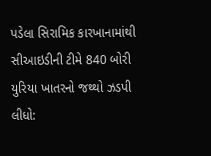પડેલા સિરામિક કારખાનામાંથી સીઆઇડીની ટીમે 840 બોરી યુરિયા ખાતરનો જથ્થો ઝડપી લીધો: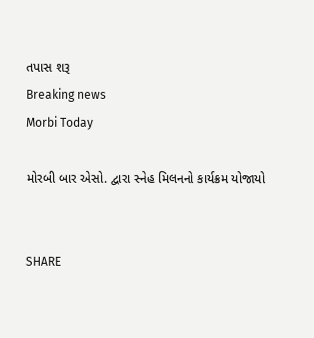તપાસ શરૂ
Breaking news
Morbi Today

મોરબી બાર એસો. દ્વારા સ્નેહ મિલનનો કાર્યક્રમ યોજાયો


SHARE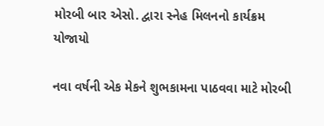મોરબી બાર એસો. દ્વારા સ્નેહ મિલનનો કાર્યક્રમ યોજાયો

નવા વર્ષની એક મેકને શુભકામના પાઠવવા માટે મોરબી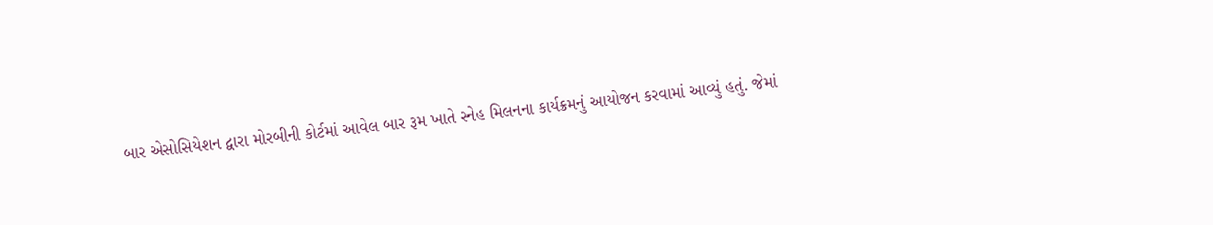બાર એસોસિયેશન દ્વારા મોરબીની કોર્ટમાં આવેલ બાર રૂમ ખાતે સ્નેહ મિલનના કાર્યક્રમનું આયોજન કરવામાં આવ્યું હતું. જેમાં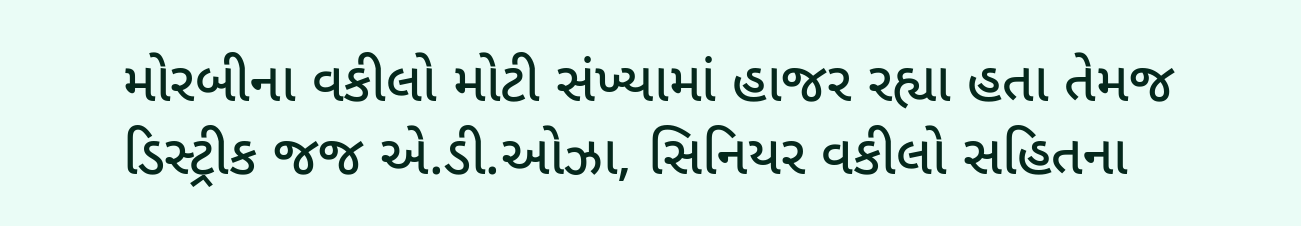મોરબીના વકીલો મોટી સંખ્યામાં હાજર રહ્યા હતા તેમજ ડિસ્ટ્રીક જજ એ.ડી.ઓઝા, સિનિયર વકીલો સહિતના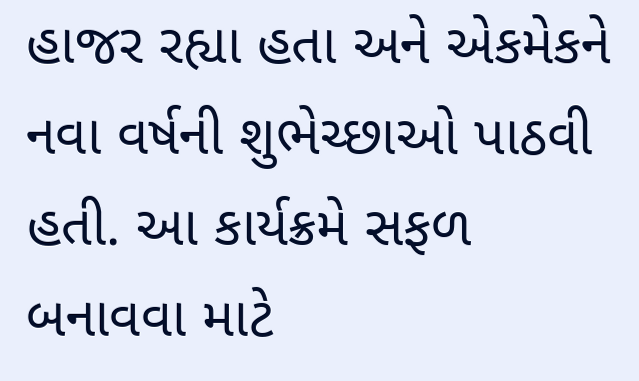હાજર રહ્યા હતા અને એકમેકને નવા વર્ષની શુભેચ્છાઓ પાઠવી હતી. આ કાર્યક્રમે સફળ બનાવવા માટે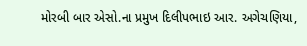મોરબી બાર એસો.ના પ્રમુખ દિલીપભાઇ આર. અગેચણિયા,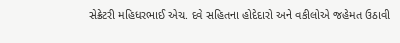સેક્રેટરી મહિધરભાઈ એચ. દવે સહિતના હોદેદારો અને વકીલોએ જહેમત ઉઠાવી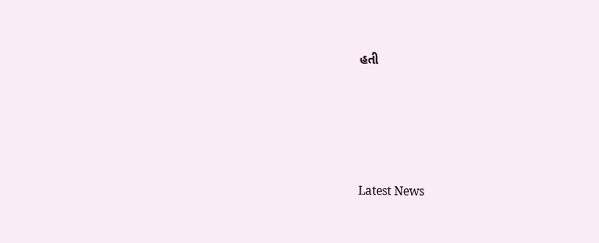હતી






Latest News